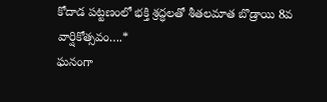కోదాడ పట్టణంలో భక్తి శ్రద్ధలతో శీతలమాత బొడ్రాయి 8వ వార్షికోత్సవం….*
ఘనంగా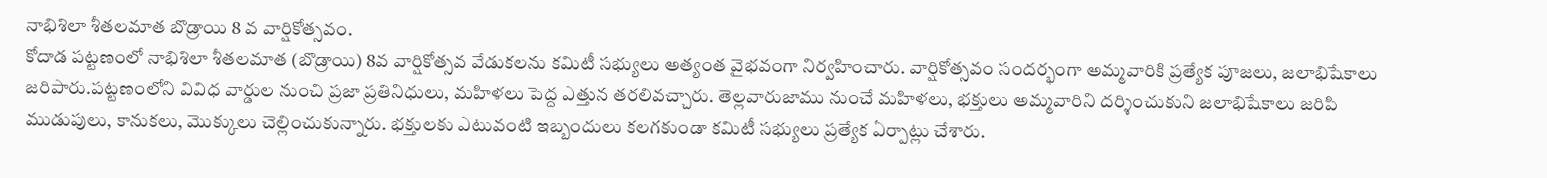నాభిశిలా శీతలమాత బొడ్రాయి 8 వ వార్షికోత్సవం.
కోదాడ పట్టణంలో నాభిశిలా శీతలమాత (బొడ్రాయి) 8వ వార్షికోత్సవ వేడుకలను కమిటీ సభ్యులు అత్యంత వైభవంగా నిర్వహించారు. వార్షికోత్సవం సందర్భంగా అమ్మవారికి ప్రత్యేక పూజలు, జలాభిషేకాలు జరిపారు.పట్టణంలోని వివిధ వార్డుల నుంచి ప్రజా ప్రతినిధులు, మహిళలు పెద్ద ఎత్తున తరలివచ్చారు. తెల్లవారుజాము నుంచే మహిళలు, భక్తులు అమ్మవారిని దర్శించుకుని జలాభిషేకాలు జరిపి ముడుపులు, కానుకలు, మొక్కులు చెల్లించుకున్నారు. భక్తులకు ఎటువంటి ఇబ్బందులు కలగకుండా కమిటీ సభ్యులు ప్రత్యేక ఏర్పాట్లు చేశారు.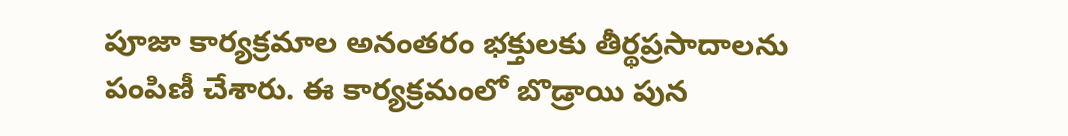పూజా కార్యక్రమాల అనంతరం భక్తులకు తీర్థప్రసాదాలను పంపిణీ చేశారు. ఈ కార్యక్రమంలో బొడ్రాయి పున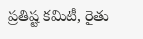ప్రతిష్ట కమిటీ, రైతు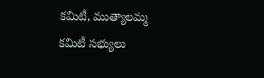కమిటీ, ముత్యాలమ్మ కమిటీ సభ్యులు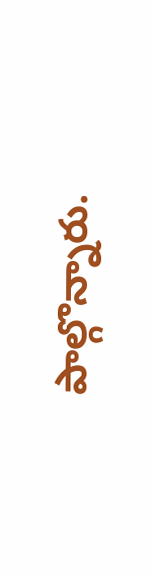పాల్గొన్నారు.